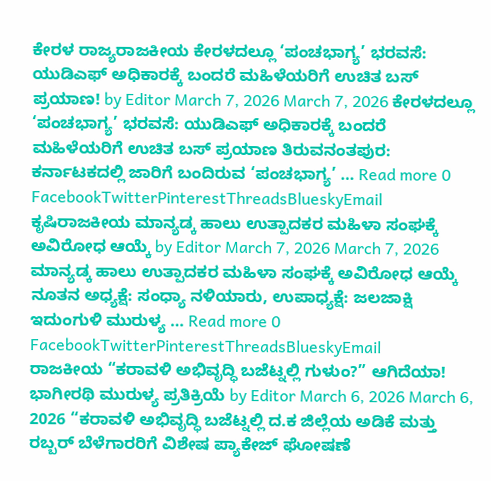ಕೇರಳ ರಾಜ್ಯರಾಜಕೀಯ ಕೇರಳದಲ್ಲೂ ‘ಪಂಚಭಾಗ್ಯ’ ಭರವಸೆ: ಯುಡಿಎಫ್ ಅಧಿಕಾರಕ್ಕೆ ಬಂದರೆ ಮಹಿಳೆಯರಿಗೆ ಉಚಿತ ಬಸ್ ಪ್ರಯಾಣ! by Editor March 7, 2026 March 7, 2026 ಕೇರಳದಲ್ಲೂ ‘ಪಂಚಭಾಗ್ಯ’ ಭರವಸೆ: ಯುಡಿಎಫ್ ಅಧಿಕಾರಕ್ಕೆ ಬಂದರೆ ಮಹಿಳೆಯರಿಗೆ ಉಚಿತ ಬಸ್ ಪ್ರಯಾಣ ತಿರುವನಂತಪುರ: ಕರ್ನಾಟಕದಲ್ಲಿ ಜಾರಿಗೆ ಬಂದಿರುವ ‘ಪಂಚಭಾಗ್ಯ’ … Read more 0 FacebookTwitterPinterestThreadsBlueskyEmail
ಕೃಷಿರಾಜಕೀಯ ಮಾನ್ಯಡ್ಕ ಹಾಲು ಉತ್ಪಾದಕರ ಮಹಿಳಾ ಸಂಘಕ್ಕೆ ಅವಿರೋಧ ಆಯ್ಕೆ by Editor March 7, 2026 March 7, 2026 ಮಾನ್ಯಡ್ಕ ಹಾಲು ಉತ್ಪಾದಕರ ಮಹಿಳಾ ಸಂಘಕ್ಕೆ ಅವಿರೋಧ ಆಯ್ಕೆ ನೂತನ ಅಧ್ಯಕ್ಷೆ: ಸಂಧ್ಯಾ ನಳಿಯಾರು, ಉಪಾಧ್ಯಕ್ಷೆ: ಜಲಜಾಕ್ಷಿ ಇದುಂಗುಳಿ ಮುರುಳ್ಯ … Read more 0 FacebookTwitterPinterestThreadsBlueskyEmail
ರಾಜಕೀಯ “ಕರಾವಳಿ ಅಭಿವೃದ್ಧಿ ಬಜೆಟ್ನಲ್ಲಿ ಗುಳುಂ?” ಆಗಿದೆಯಾ! ಭಾಗೀರಥಿ ಮುರುಳ್ಯ ಪ್ರತಿಕ್ರಿಯೆ by Editor March 6, 2026 March 6, 2026 “ಕರಾವಳಿ ಅಭಿವೃದ್ಧಿ ಬಜೆಟ್ನಲ್ಲಿ ದ.ಕ ಜಿಲ್ಲೆಯ ಅಡಿಕೆ ಮತ್ತು ರಬ್ಬರ್ ಬೆಳೆಗಾರರಿಗೆ ವಿಶೇಷ ಪ್ಯಾಕೇಜ್ ಘೋಷಣೆ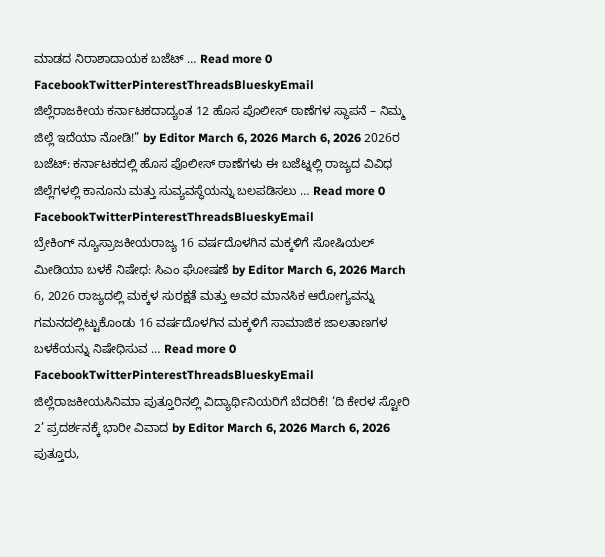ಮಾಡದ ನಿರಾಶಾದಾಯಕ ಬಜೆಟ್ … Read more 0 FacebookTwitterPinterestThreadsBlueskyEmail
ಜಿಲ್ಲೆರಾಜಕೀಯ ಕರ್ನಾಟಕದಾದ್ಯಂತ 12 ಹೊಸ ಪೊಲೀಸ್ ಠಾಣೆಗಳ ಸ್ಥಾಪನೆ – ನಿಮ್ಮ ಜಿಲ್ಲೆ ಇದೆಯಾ ನೋಡಿ!” by Editor March 6, 2026 March 6, 2026 2026ರ ಬಜೆಟ್: ಕರ್ನಾಟಕದಲ್ಲಿ ಹೊಸ ಪೊಲೀಸ್ ಠಾಣೆಗಳು ಈ ಬಜೆಟ್ನಲ್ಲಿ ರಾಜ್ಯದ ವಿವಿಧ ಜಿಲ್ಲೆಗಳಲ್ಲಿ ಕಾನೂನು ಮತ್ತು ಸುವ್ಯವಸ್ಥೆಯನ್ನು ಬಲಪಡಿಸಲು … Read more 0 FacebookTwitterPinterestThreadsBlueskyEmail
ಬ್ರೇಕಿಂಗ್ ನ್ಯೂಸ್ರಾಜಕೀಯರಾಜ್ಯ 16 ವರ್ಷದೊಳಗಿನ ಮಕ್ಕಳಿಗೆ ಸೋಷಿಯಲ್ ಮೀಡಿಯಾ ಬಳಕೆ ನಿಷೇಧ: ಸಿಎಂ ಘೋಷಣೆ by Editor March 6, 2026 March 6, 2026 ರಾಜ್ಯದಲ್ಲಿ ಮಕ್ಕಳ ಸುರಕ್ಷತೆ ಮತ್ತು ಅವರ ಮಾನಸಿಕ ಆರೋಗ್ಯವನ್ನು ಗಮನದಲ್ಲಿಟ್ಟುಕೊಂಡು 16 ವರ್ಷದೊಳಗಿನ ಮಕ್ಕಳಿಗೆ ಸಾಮಾಜಿಕ ಜಾಲತಾಣಗಳ ಬಳಕೆಯನ್ನು ನಿಷೇಧಿಸುವ … Read more 0 FacebookTwitterPinterestThreadsBlueskyEmail
ಜಿಲ್ಲೆರಾಜಕೀಯಸಿನಿಮಾ ಪುತ್ತೂರಿನಲ್ಲಿ ವಿದ್ಯಾರ್ಥಿನಿಯರಿಗೆ ಬೆದರಿಕೆ! ‘ದಿ ಕೇರಳ ಸ್ಟೋರಿ 2’ ಪ್ರದರ್ಶನಕ್ಕೆ ಭಾರೀ ವಿವಾದ by Editor March 6, 2026 March 6, 2026 ಪುತ್ತೂರು,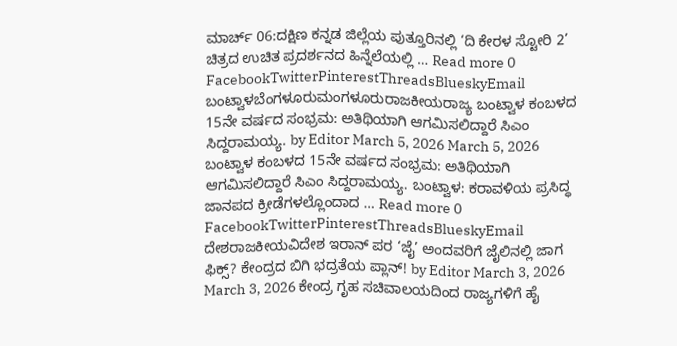ಮಾರ್ಚ್ 06:ದಕ್ಷಿಣ ಕನ್ನಡ ಜಿಲ್ಲೆಯ ಪುತ್ತೂರಿನಲ್ಲಿ ‘ದಿ ಕೇರಳ ಸ್ಟೋರಿ 2’ ಚಿತ್ರದ ಉಚಿತ ಪ್ರದರ್ಶನದ ಹಿನ್ನೆಲೆಯಲ್ಲಿ … Read more 0 FacebookTwitterPinterestThreadsBlueskyEmail
ಬಂಟ್ವಾಳಬೆಂಗಳೂರುಮಂಗಳೂರುರಾಜಕೀಯರಾಜ್ಯ ಬಂಟ್ವಾಳ ಕಂಬಳದ 15ನೇ ವರ್ಷದ ಸಂಭ್ರಮ: ಅತಿಥಿಯಾಗಿ ಆಗಮಿಸಲಿದ್ದಾರೆ ಸಿಎಂ ಸಿದ್ದರಾಮಯ್ಯ. by Editor March 5, 2026 March 5, 2026 ಬಂಟ್ವಾಳ ಕಂಬಳದ 15ನೇ ವರ್ಷದ ಸಂಭ್ರಮ: ಅತಿಥಿಯಾಗಿ ಆಗಮಿಸಲಿದ್ದಾರೆ ಸಿಎಂ ಸಿದ್ದರಾಮಯ್ಯ. ಬಂಟ್ವಾಳ: ಕರಾವಳಿಯ ಪ್ರಸಿದ್ಧ ಜಾನಪದ ಕ್ರೀಡೆಗಳಲ್ಲೊಂದಾದ … Read more 0 FacebookTwitterPinterestThreadsBlueskyEmail
ದೇಶರಾಜಕೀಯವಿದೇಶ ಇರಾನ್ ಪರ ‘ಜೈ’ ಅಂದವರಿಗೆ ಜೈಲಿನಲ್ಲಿ ಜಾಗ ಫಿಕ್ಸ್? ಕೇಂದ್ರದ ಬಿಗಿ ಭದ್ರತೆಯ ಪ್ಲಾನ್! by Editor March 3, 2026 March 3, 2026 ಕೇಂದ್ರ ಗೃಹ ಸಚಿವಾಲಯದಿಂದ ರಾಜ್ಯಗಳಿಗೆ ಹೈ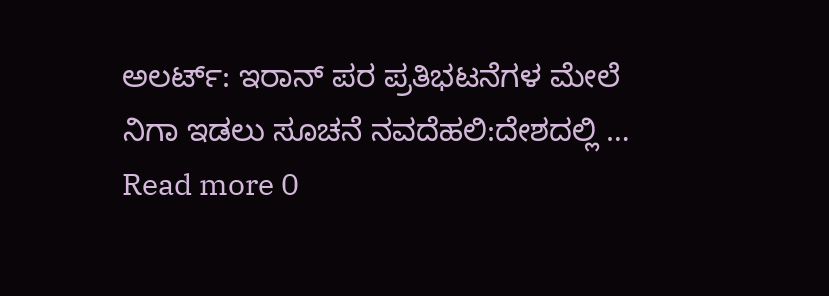ಅಲರ್ಟ್: ಇರಾನ್ ಪರ ಪ್ರತಿಭಟನೆಗಳ ಮೇಲೆ ನಿಗಾ ಇಡಲು ಸೂಚನೆ ನವದೆಹಲಿ:ದೇಶದಲ್ಲಿ … Read more 0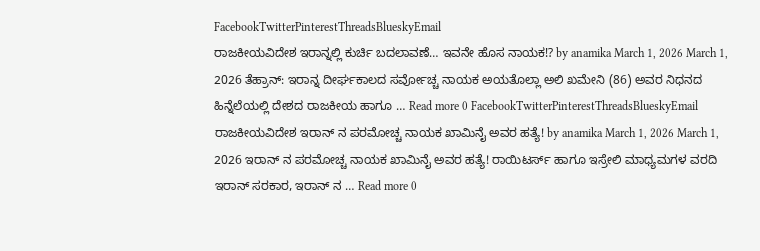FacebookTwitterPinterestThreadsBlueskyEmail
ರಾಜಕೀಯವಿದೇಶ ಇರಾನ್ನಲ್ಲಿ ಕುರ್ಚಿ ಬದಲಾವಣೆ… ಇವನೇ ಹೊಸ ನಾಯಕ⁉ by anamika March 1, 2026 March 1, 2026 ತೆಹ್ರಾನ್: ಇರಾನ್ನ ದೀರ್ಘಕಾಲದ ಸರ್ವೋಚ್ಚ ನಾಯಕ ಅಯತೊಲ್ಲಾ ಅಲಿ ಖಮೇನಿ (86) ಅವರ ನಿಧನದ ಹಿನ್ನೆಲೆಯಲ್ಲಿ ದೇಶದ ರಾಜಕೀಯ ಹಾಗೂ … Read more 0 FacebookTwitterPinterestThreadsBlueskyEmail
ರಾಜಕೀಯವಿದೇಶ ಇರಾನ್ ನ ಪರಮೋಚ್ಚ ನಾಯಕ ಖಾಮಿನೈ ಅವರ ಹತ್ಯೆ! by anamika March 1, 2026 March 1, 2026 ಇರಾನ್ ನ ಪರಮೋಚ್ಚ ನಾಯಕ ಖಾಮಿನೈ ಅವರ ಹತ್ಯೆ! ರಾಯಿಟರ್ಸ್ ಹಾಗೂ ಇಸ್ರೇಲಿ ಮಾಧ್ಯಮಗಳ ವರದಿ ಇರಾನ್ ಸರಕಾರ, ಇರಾನ್ ನ … Read more 0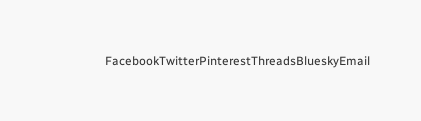FacebookTwitterPinterestThreadsBlueskyEmail